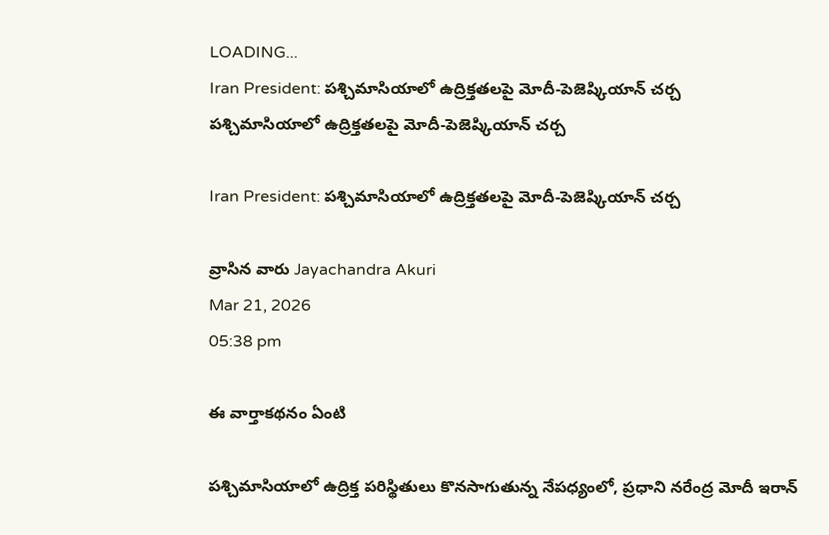LOADING...
Iran President: పశ్చిమాసియాలో ఉద్రిక్తతలపై మోదీ-పెజెష్కియాన్ చర్చ
పశ్చిమాసియాలో ఉద్రిక్తతలపై మోదీ-పెజెష్కియాన్ చర్చ

Iran President: పశ్చిమాసియాలో ఉద్రిక్తతలపై మోదీ-పెజెష్కియాన్ చర్చ

వ్రాసిన వారు Jayachandra Akuri
Mar 21, 2026
05:38 pm

ఈ వార్తాకథనం ఏంటి

పశ్చిమాసియాలో ఉద్రిక్త పరిస్థితులు కొనసాగుతున్న నేపధ్యంలో, ప్రధాని నరేంద్ర మోదీ ఇరాన్‌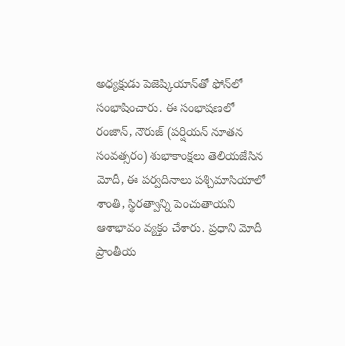అధ్యక్షుడు పెజెష్కియాన్‌తో ఫోన్‌లో సంభాషించారు. ఈ సంభాషణలో రంజాన్‌, నౌరుజ్‌ (పర్షియన్‌ నూతన సంవత్సరం) శుభాకాంక్షలు తెలియజేసిన మోదీ, ఈ పర్వదినాలు పశ్చిమాసియాలో శాంతి, స్థిరత్వాన్ని పెంచుతాయని ఆశాభావం వ్యక్తం చేశారు. ప్రధాని మోదీ ప్రాంతీయ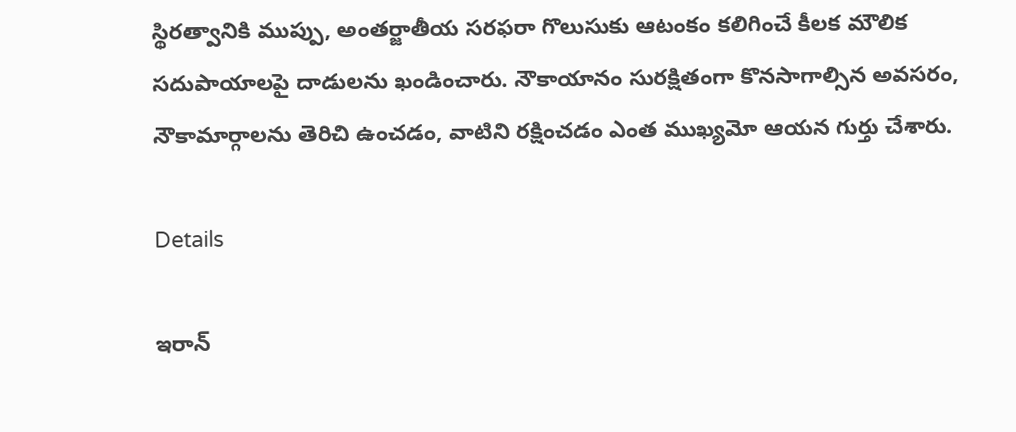స్థిరత్వానికి ముప్పు, అంతర్జాతీయ సరఫరా గొలుసుకు ఆటంకం కలిగించే కీలక మౌలిక సదుపాయాలపై దాడులను ఖండించారు. నౌకాయానం సురక్షితంగా కొనసాగాల్సిన అవసరం, నౌకామార్గాలను తెరిచి ఉంచడం, వాటిని రక్షించడం ఎంత ముఖ్యమో ఆయన గుర్తు చేశారు.

Details

ఇరాన్‌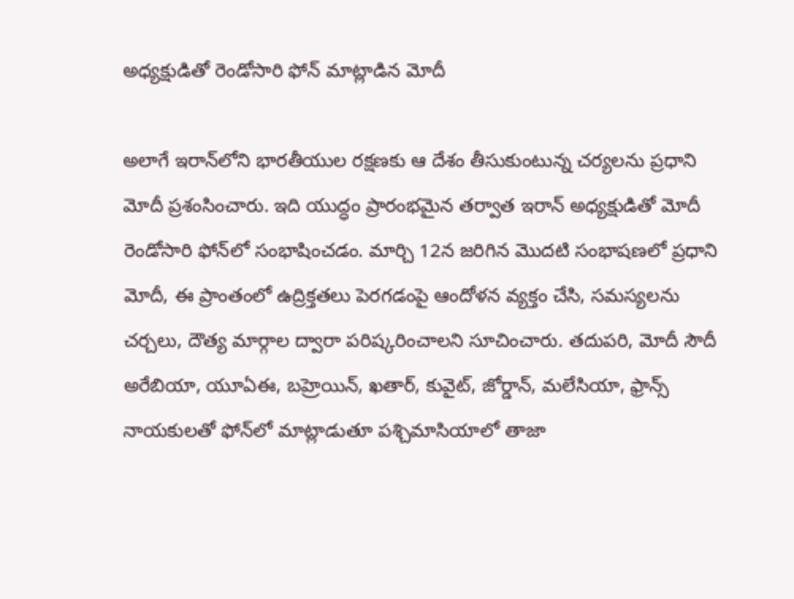అధ్యక్షుడితో రెండోసారి ఫోన్‌ మాట్లాడిన మోదీ

అలాగే ఇరాన్‌లోని భారతీయుల రక్షణకు ఆ దేశం తీసుకుంటున్న చర్యలను ప్రధాని మోదీ ప్రశంసించారు. ఇది యుద్ధం ప్రారంభమైన తర్వాత ఇరాన్‌ అధ్యక్షుడితో మోదీ రెండోసారి ఫోన్‌లో సంభాషించడం. మార్చి 12న జరిగిన మొదటి సంభాషణలో ప్రధాని మోదీ, ఈ ప్రాంతంలో ఉద్రిక్తతలు పెరగడంపై ఆందోళన వ్యక్తం చేసి, సమస్యలను చర్చలు, దౌత్య మార్గాల ద్వారా పరిష్కరించాలని సూచించారు. తదుపరి, మోదీ సౌదీ అరేబియా, యూఏఈ, బహ్రెయిన్‌, ఖతార్‌, కువైట్‌, జోర్డాన్‌, మలేసియా, ఫ్రాన్స్‌ నాయకులతో ఫోన్‌లో మాట్లాడుతూ పశ్చిమాసియాలో తాజా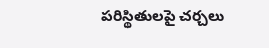పరిస్థితులపై చర్చలు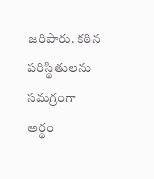జరిపారు. కఠిన పరిస్థితులను సమగ్రంగా అర్థం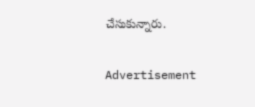చేసుకున్నారు.

Advertisement